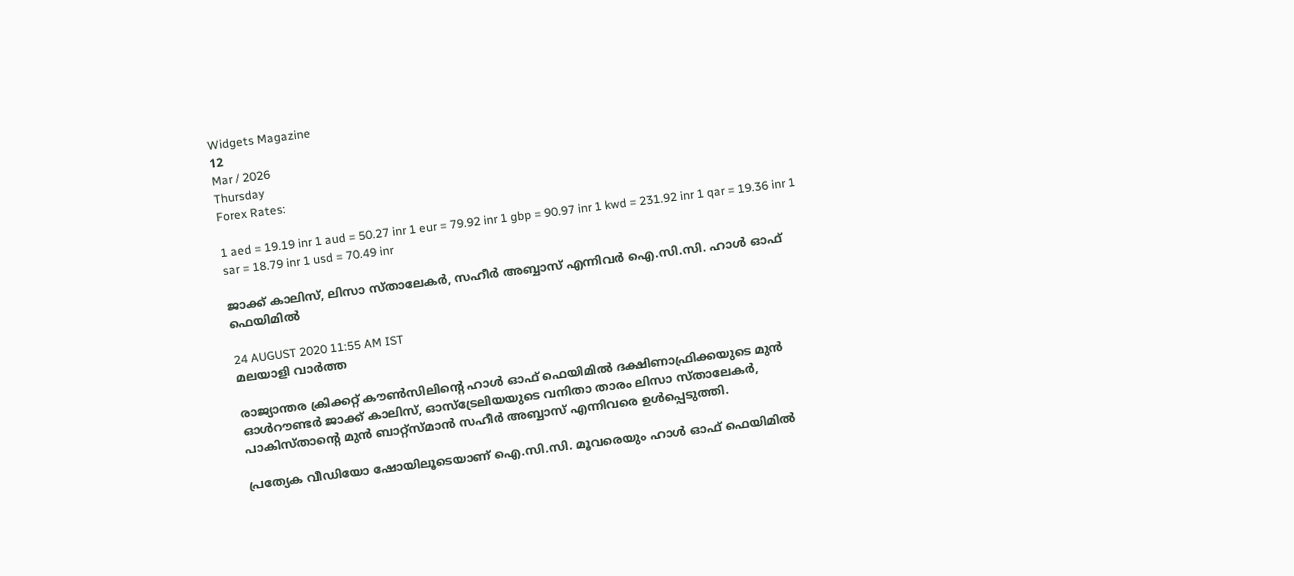Widgets Magazine
12
Mar / 2026
Thursday
Forex Rates:

1 aed = 19.19 inr 1 aud = 50.27 inr 1 eur = 79.92 inr 1 gbp = 90.97 inr 1 kwd = 231.92 inr 1 qar = 19.36 inr 1 sar = 18.79 inr 1 usd = 70.49 inr

ജാക്ക് കാലിസ്, ലിസാ സ്താലേകര്‍, സഹീര്‍ അബ്ബാസ് എന്നിവര്‍ ഐ.സി.സി. ഹാള്‍ ഓഫ് ഫെയിമില്‍

24 AUGUST 2020 11:55 AM IST
മലയാളി വാര്‍ത്ത

രാജ്യാന്തര ക്രിക്കറ്റ് കൗണ്‍സിലിന്റെ ഹാള്‍ ഓഫ് ഫെയിമില്‍ ദക്ഷിണാഫ്രിക്കയുടെ മുന്‍ ഓള്‍റൗണ്ടര്‍ ജാക്ക് കാലിസ്, ഓസ്ട്രേലിയയുടെ വനിതാ താരം ലിസാ സ്താലേകര്‍, പാകിസ്താന്റെ മുന്‍ ബാറ്റ്സ്മാന്‍ സഹീര്‍ അബ്ബാസ് എന്നിവരെ ഉള്‍പ്പെടുത്തി.

പ്രത്യേക വീഡിയോ ഷോയിലൂടെയാണ് ഐ.സി.സി. മൂവരെയും ഹാള്‍ ഓഫ് ഫെയിമില്‍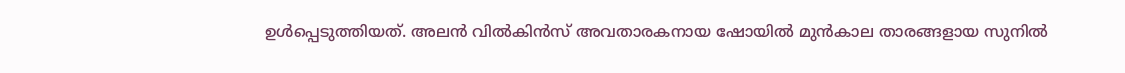ഉള്‍പ്പെടുത്തിയത്. അലന്‍ വില്‍കിന്‍സ് അവതാരകനായ ഷോയില്‍ മുന്‍കാല താരങ്ങളായ സുനില്‍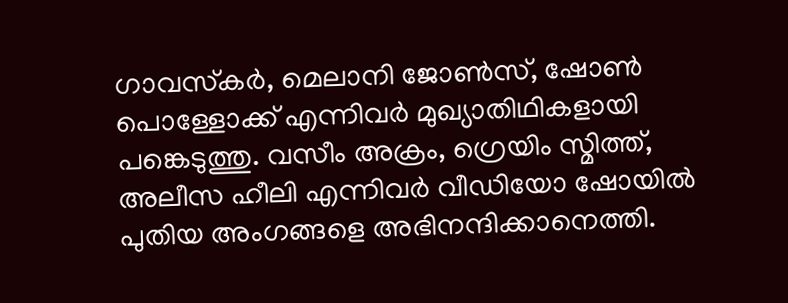ഗാവസ്‌കര്‍, മെലാനി ജോണ്‍സ്, ഷോണ്‍ പൊള്ളോക്ക് എന്നിവര്‍ മുഖ്യാതിഥികളായി പങ്കെടുത്തു. വസീം അക്രം, ഗ്രെയിം സ്മിത്ത്, അലീസ ഹീലി എന്നിവര്‍ വീഡിയോ ഷോയില്‍ പുതിയ അംഗങ്ങളെ അഭിനന്ദിക്കാനെത്തി.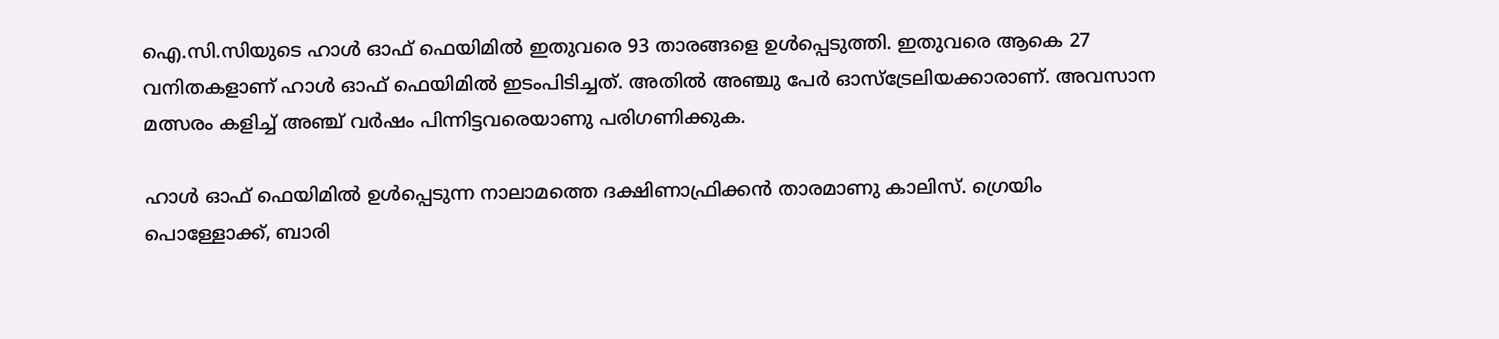ഐ.സി.സിയുടെ ഹാള്‍ ഓഫ് ഫെയിമില്‍ ഇതുവരെ 93 താരങ്ങളെ ഉള്‍പ്പെടുത്തി. ഇതുവരെ ആകെ 27 വനിതകളാണ് ഹാള്‍ ഓഫ് ഫെയിമില്‍ ഇടംപിടിച്ചത്. അതില്‍ അഞ്ചു പേര്‍ ഓസ്ട്രേലിയക്കാരാണ്. അവസാന മത്സരം കളിച്ച് അഞ്ച് വര്‍ഷം പിന്നിട്ടവരെയാണു പരിഗണിക്കുക.

ഹാള്‍ ഓഫ് ഫെയിമില്‍ ഉള്‍പ്പെടുന്ന നാലാമത്തെ ദക്ഷിണാഫ്രിക്കന്‍ താരമാണു കാലിസ്. ഗ്രെയിം പൊള്ളോക്ക്, ബാരി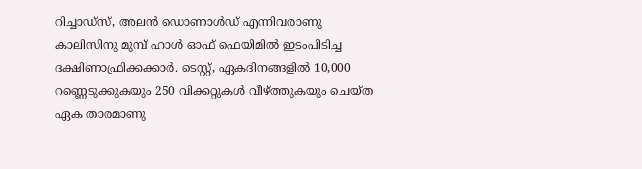റിച്ചാഡ്സ്, അലന്‍ ഡൊണാള്‍ഡ് എന്നിവരാണു കാലിസിനു മുമ്പ് ഹാള്‍ ഓഫ് ഫെയിമില്‍ ഇടംപിടിച്ച ദക്ഷിണാഫ്രിക്കക്കാര്‍. ടെസ്റ്റ്, ഏകദിനങ്ങളില്‍ 10,000 റണ്ണെടുക്കുകയും 250 വിക്കറ്റുകള്‍ വീഴ്ത്തുകയും ചെയ്ത ഏക താരമാണു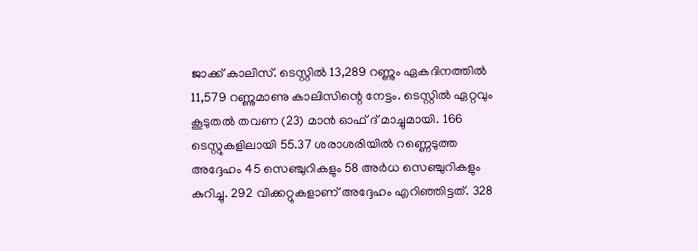ജാക്ക് കാലിസ്. ടെസ്റ്റില്‍ 13,289 റണ്ണും ഏകദിനത്തില്‍ 11,579 റണ്ണുമാണു കാലിസിന്റെ നേട്ടം. ടെസ്റ്റില്‍ ഏറ്റവും കൂടുതല്‍ തവണ (23) മാന്‍ ഓഫ് ദ് മാച്ചുമായി. 166 ടെസ്റ്റുകളിലായി 55.37 ശരാശരിയില്‍ റണ്ണെടുത്ത അദ്ദേഹം 45 സെഞ്ചുറികളും 58 അര്‍ധ സെഞ്ചുറികളും കുറിച്ചു. 292 വിക്കറ്റുകളാണ് അദ്ദേഹം എറിഞ്ഞിട്ടത്. 328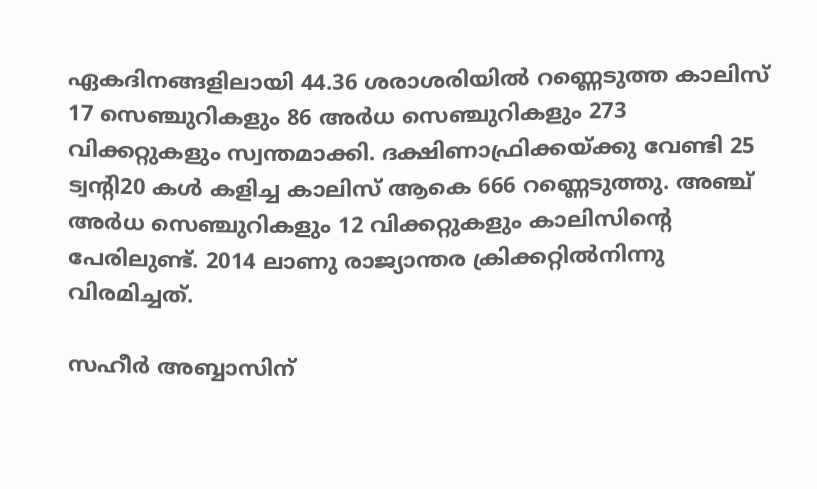ഏകദിനങ്ങളിലായി 44.36 ശരാശരിയില്‍ റണ്ണെടുത്ത കാലിസ് 17 സെഞ്ചുറികളും 86 അര്‍ധ സെഞ്ചുറികളും 273 വിക്കറ്റുകളും സ്വന്തമാക്കി. ദക്ഷിണാഫ്രിക്കയ്ക്കു വേണ്ടി 25 ട്വന്റി20 കള്‍ കളിച്ച കാലിസ് ആകെ 666 റണ്ണെടുത്തു. അഞ്ച് അര്‍ധ സെഞ്ചുറികളും 12 വിക്കറ്റുകളും കാലിസിന്റെ പേരിലുണ്ട്. 2014 ലാണു രാജ്യാന്തര ക്രിക്കറ്റില്‍നിന്നു വിരമിച്ചത്.

സഹീര്‍ അബ്ബാസിന്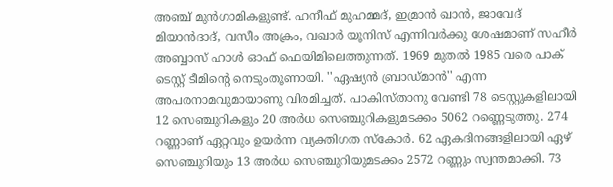അഞ്ച് മുന്‍ഗാമികളുണ്ട്. ഹനീഫ് മുഹമ്മദ്, ഇമ്രാന്‍ ഖാന്‍, ജാവേദ് മിയാന്‍ദാദ്, വസീം അക്രം, വഖാര്‍ യൂനിസ് എന്നിവര്‍ക്കു ശേഷമാണ് സഹീര്‍ അബ്ബാസ് ഹാള്‍ ഓഫ് ഫെയിമിലെത്തുന്നത്. 1969 മുതല്‍ 1985 വരെ പാക് ടെസ്റ്റ് ടീമിന്റെ നെടുംതൂണായി. ''ഏഷ്യന്‍ ബ്രാഡ്മാന്‍'' എന്ന അപരനാമവുമായാണു വിരമിച്ചത്. പാകിസ്താനു വേണ്ടി 78 ടെസ്റ്റുകളിലായി 12 സെഞ്ചുറികളും 20 അര്‍ധ സെഞ്ചുറികളുമടക്കം 5062 റണ്ണെടുത്തു. 274 റണ്ണാണ് ഏറ്റവും ഉയര്‍ന്ന വ്യക്തിഗത സ്‌കോര്‍. 62 ഏകദിനങ്ങളിലായി ഏഴ് സെഞ്ചുറിയും 13 അര്‍ധ സെഞ്ചുറിയുമടക്കം 2572 റണ്ണും സ്വന്തമാക്കി. 73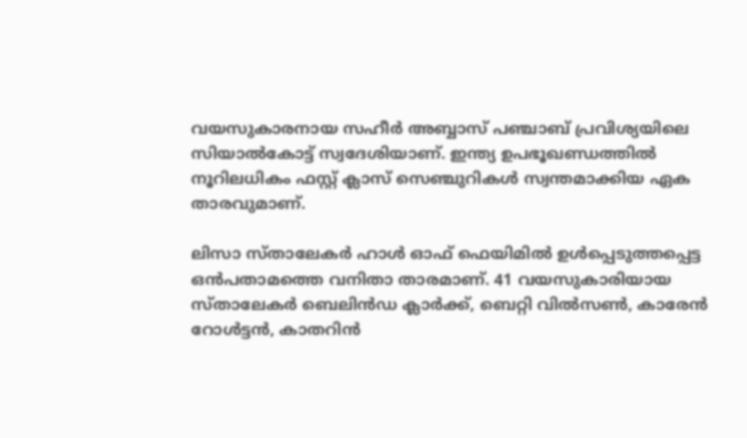വയസുകാരനായ സഹീര്‍ അബ്ബാസ് പഞ്ചാബ് പ്രവിശ്യയിലെ സിയാല്‍കോട്ട് സ്വദേശിയാണ്. ഇന്ത്യ ഉപഭൂഖണ്ഡത്തില്‍ നൂറിലധികം ഫസ്റ്റ് ക്ലാസ് സെഞ്ചുറികള്‍ സ്വന്തമാക്കിയ ഏക താരവുമാണ്.

ലിസാ സ്താലേകര്‍ ഹാള്‍ ഓഫ് ഫെയിമില്‍ ഉള്‍പ്പെടുത്തപ്പെട്ട ഒന്‍പതാമത്തെ വനിതാ താരമാണ്. 41 വയസുകാരിയായ സ്താലേകര്‍ ബെലിന്‍ഡ ക്ലാര്‍ക്ക്, ബെറ്റി വില്‍സണ്‍, കാരേന്‍ റോള്‍ട്ടന്‍, കാതറിന്‍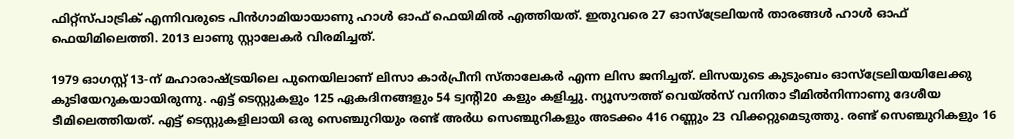ഫിറ്റ്സ്പാട്രിക് എന്നിവരുടെ പിന്‍ഗാമിയായാണു ഹാള്‍ ഓഫ് ഫെയിമില്‍ എത്തിയത്. ഇതുവരെ 27 ഓസ്ട്രേലിയന്‍ താരങ്ങള്‍ ഹാള്‍ ഓഫ് ഫെയിമിലെത്തി. 2013 ലാണു സ്റ്റാലേകര്‍ വിരമിച്ചത്.

1979 ഓഗസ്റ്റ് 13-ന് മഹാരാഷ്ട്രയിലെ പുനെയിലാണ് ലിസാ കാര്‍പ്രീനി സ്താലേകര്‍ എന്ന ലിസ ജനിച്ചത്. ലിസയുടെ കുടുംബം ഓസ്ട്രേലിയയിലേക്കു കുടിയേറുകയായിരുന്നു. എട്ട് ടെസ്റ്റുകളും 125 ഏകദിനങ്ങളും 54 ട്വന്റി20 കളും കളിച്ചു. ന്യൂസൗത്ത് വെയ്ല്‍സ് വനിതാ ടീമില്‍നിന്നാണു ദേശീയ ടീമിലെത്തിയത്. എട്ട് ടെസ്റ്റുകളിലായി ഒരു സെഞ്ചുറിയും രണ്ട് അര്‍ധ സെഞ്ചുറികളും അടക്കം 416 റണ്ണും 23 വിക്കറ്റുമെടുത്തു. രണ്ട് സെഞ്ചുറികളും 16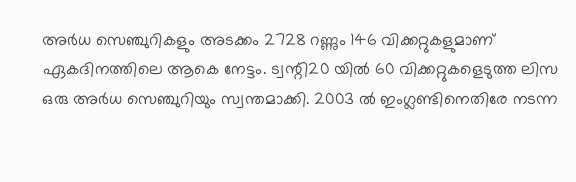അര്‍ധ സെഞ്ചുറികളും അടക്കം 2728 റണ്ണും 146 വിക്കറ്റുകളുമാണ് ഏകദിനത്തിലെ ആകെ നേട്ടം. ട്വന്റി20 യില്‍ 60 വിക്കറ്റുകളെടുത്ത ലിസ ഒരു അര്‍ധ സെഞ്ചുറിയും സ്വന്തമാക്കി. 2003 ല്‍ ഇംഗ്ലണ്ടിനെതിരേ നടന്ന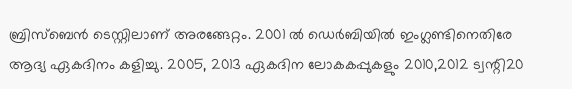ബ്രിസ്ബെന്‍ ടെസ്റ്റിലാണ് അരങ്ങേറ്റം. 2001 ല്‍ ഡെര്‍ബിയില്‍ ഇംഗ്ലണ്ടിനെതിരേ ആദ്യ ഏകദിനം കളിച്ചു. 2005, 2013 ഏകദിന ലോകകപ്പുകളും 2010,2012 ട്വന്റി20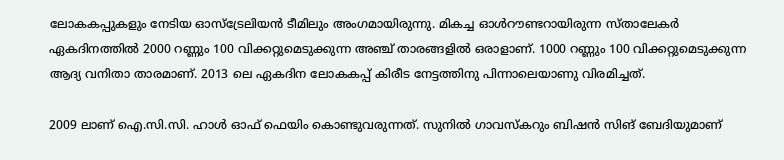ലോകകപ്പുകളും നേടിയ ഓസ്ട്രേലിയന്‍ ടീമിലും അംഗമായിരുന്നു. മികച്ച ഓള്‍റൗണ്ടറായിരുന്ന സ്താലേകര്‍ ഏകദിനത്തില്‍ 2000 റണ്ണും 100 വിക്കറ്റുമെടുക്കുന്ന അഞ്ച് താരങ്ങളില്‍ ഒരാളാണ്. 1000 റണ്ണും 100 വിക്കറ്റുമെടുക്കുന്ന ആദ്യ വനിതാ താരമാണ്. 2013 ലെ ഏകദിന ലോകകപ്പ് കിരീട നേട്ടത്തിനു പിന്നാലെയാണു വിരമിച്ചത്.

2009 ലാണ് ഐ.സി.സി. ഹാള്‍ ഓഫ് ഫെയിം കൊണ്ടുവരുന്നത്. സുനില്‍ ഗാവസ്‌കറും ബിഷന്‍ സിങ് ബേദിയുമാണ്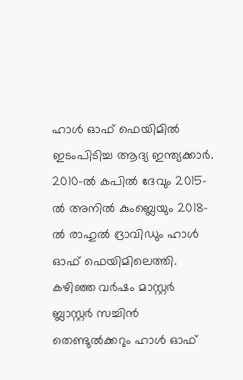ഹാള്‍ ഓഫ് ഫെയിമില്‍ ഇടംപിടിച്ച ആദ്യ ഇന്ത്യക്കാര്‍. 2010-ല്‍ കപില്‍ ദേവും 2015-ല്‍ അനില്‍ കുംബ്ലെയും 2018-ല്‍ രാഹുല്‍ ദ്രാവിഡും ഹാള്‍ ഓഫ് ഫെയിമിലെത്തി. കഴിഞ്ഞ വര്‍ഷം മാസ്റ്റര്‍ ബ്ലാസ്റ്റര്‍ സച്ചിന്‍ തെണ്ടുല്‍ക്കറും ഹാള്‍ ഓഫ്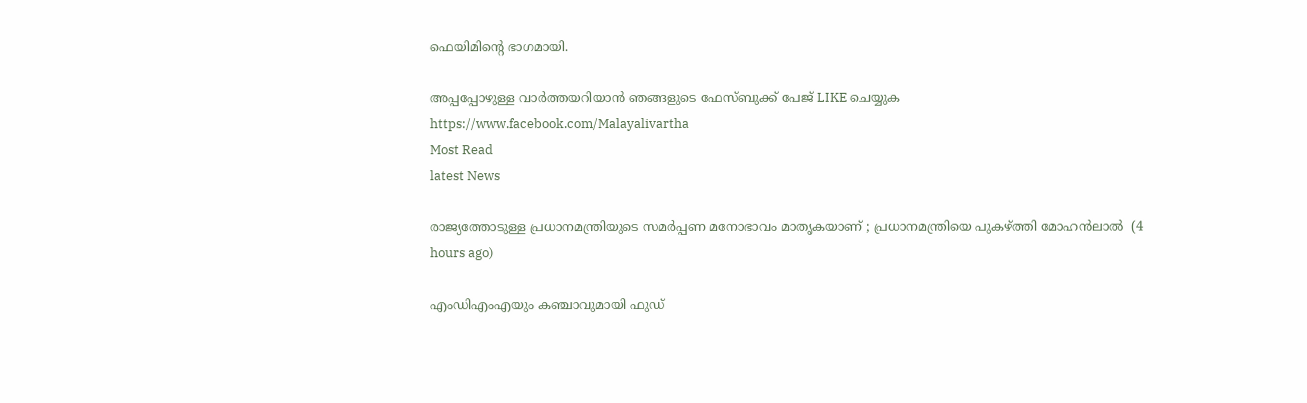ഫെയിമിന്റെ ഭാഗമായി.

അപ്പപ്പോഴുള്ള വാര്‍ത്തയറിയാന്‍ ഞങ്ങളുടെ ഫേസ്‌ബുക്ക്‌ പേജ് LIKE ചെയ്യുക
https://www.facebook.com/Malayalivartha
Most Read
latest News

രാജ്യത്തോടുള്ള പ്രധാനമന്ത്രിയുടെ സമര്‍പ്പണ മനോഭാവം മാതൃകയാണ് ; പ്രധാനമന്ത്രിയെ പുകഴ്ത്തി മോഹന്‍ലാല്‍  (4 hours ago)

എംഡിഎംഎയും കഞ്ചാവുമായി ഫുഡ്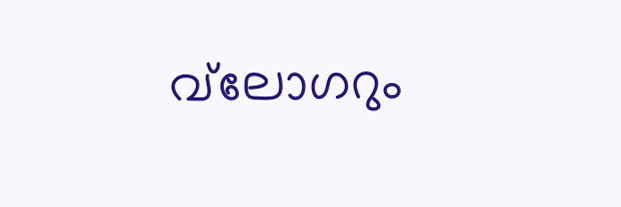വ്‌ലോഗറും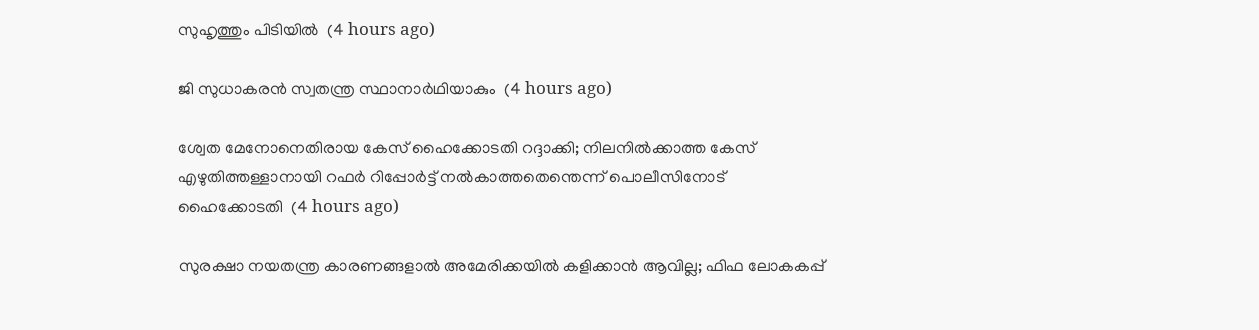സുഹൃത്തും പിടിയില്‍  (4 hours ago)

ജി സുധാകരന്‍ സ്വതന്ത്ര സ്ഥാനാര്‍ഥിയാകും  (4 hours ago)

ശ്വേത മേനോനെതിരായ കേസ് ഹൈക്കോടതി റദ്ദാക്കി; നിലനില്‍ക്കാത്ത കേസ് എഴുതിത്തള്ളാനായി റഫര്‍ റിപ്പോര്‍ട്ട് നല്‍കാത്തതെന്തെന്ന് പൊലീസിനോട് ഹൈക്കോടതി  (4 hours ago)

സുരക്ഷാ നയതന്ത്ര കാരണങ്ങളാല്‍ അമേരിക്കയില്‍ കളിക്കാന്‍ ആവില്ല; ഫിഫ ലോകകപ്പ്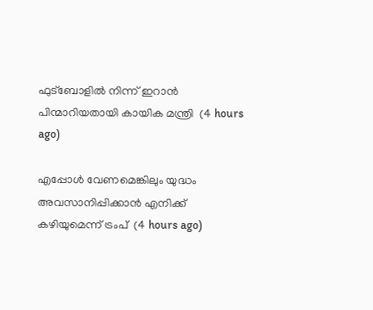ഫുട്‌ബോളില്‍ നിന്ന് ഇറാന്‍ പിന്മാറിയതായി കായിക മന്ത്രി  (4 hours ago)

എപ്പോള്‍ വേണമെങ്കിലും യുദ്ധം അവസാനിപ്പിക്കാന്‍ എനിക്ക് കഴിയുമെന്ന് ട്രംപ്  (4 hours ago)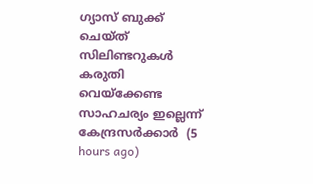ഗ്യാസ് ബുക്ക് ചെയ്ത് സിലിണ്ടറുകള്‍ കരുതി വെയ്‌ക്കേണ്ട സാഹചര്യം ഇല്ലെന്ന് കേന്ദ്രസര്‍ക്കാര്‍  (5 hours ago)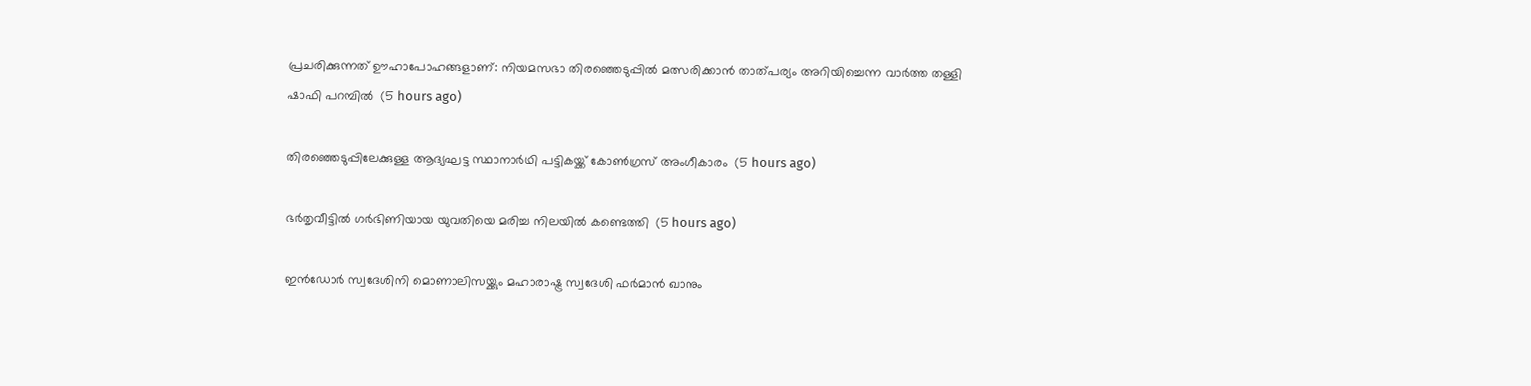പ്രചരിക്കുന്നത് ഊഹാപോഹങ്ങളാണ്: നിയമസഭാ തിരഞ്ഞെടുപ്പില്‍ മത്സരിക്കാന്‍ താത്പര്യം അറിയിച്ചെന്ന വാര്‍ത്ത തള്ളി ഷാഫി പറമ്പില്‍  (5 hours ago)

തിരഞ്ഞെടുപ്പിലേക്കുള്ള ആദ്യഘട്ട സ്ഥാനാര്‍ഥി പട്ടികയ്ക്ക് കോണ്‍ഗ്രസ് അംഗീകാരം  (5 hours ago)

ഭര്‍തൃവീട്ടില്‍ ഗര്‍ഭിണിയായ യുവതിയെ മരിച്ച നിലയില്‍ കണ്ടെത്തി  (5 hours ago)

ഇന്‍ഡോര്‍ സ്വദേശിനി മൊണാലിസയ്ക്കും മഹാരാഷ്ട്ര സ്വദേശി ഫര്‍മാന്‍ ഖാനും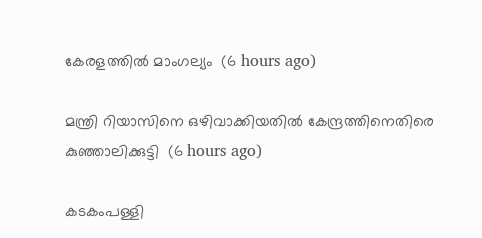കേരളത്തില്‍ മാംഗല്യം  (6 hours ago)

മന്ത്രി റിയാസിനെ ഒഴിവാക്കിയതില്‍ കേന്ദ്രത്തിനെതിരെ കുഞ്ഞാലിക്കുട്ടി  (6 hours ago)

കടകംപള്ളി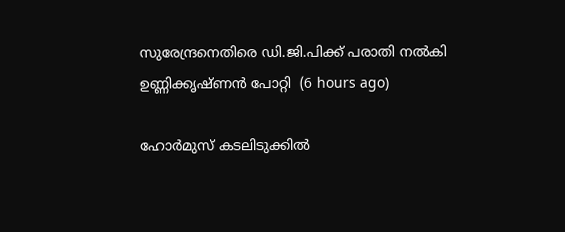സുരേന്ദ്രനെതിരെ ഡി.ജി.പിക്ക് പരാതി നല്‍കി ഉണ്ണിക്കൃഷ്ണന്‍ പോറ്റി  (6 hours ago)

ഹോര്‍മുസ് കടലിടുക്കില്‍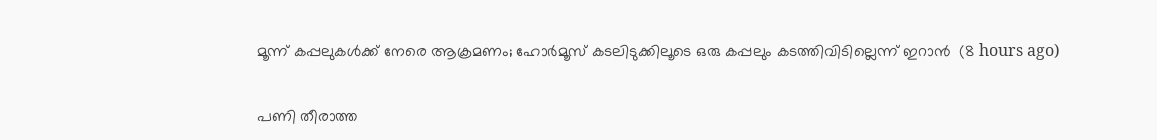മൂന്ന് കപ്പലുകള്‍ക്ക് നേരെ ആക്രമണം; ഹോര്‍മൂസ് കടലിടുക്കിലൂടെ ഒരു കപ്പലും കടത്തിവിടില്ലെന്ന് ഇറാന്‍  (8 hours ago)

പണി തീരാത്ത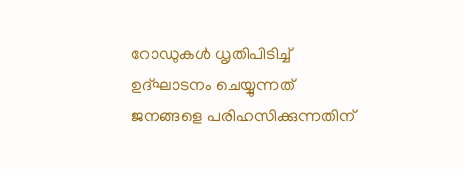റോഡുകള്‍ ധൃതിപിടിച്ച് ഉദ്ഘാടനം ചെയ്യുന്നത് ജനങ്ങളെ പരിഹസിക്കുന്നതിന്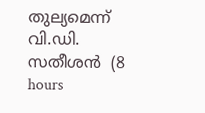തുല്യമെന്ന് വി.ഡി. സതീശന്‍  (8 hours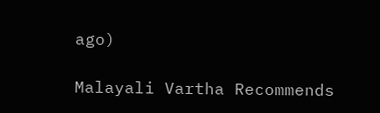ago)

Malayali Vartha Recommends